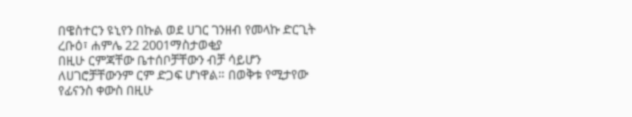በዌስተርን ዩኒየን በኩል ወደ ሀገር ገንዘብ የመላኩ ድርጊት
ረቡዕ፣ ሐምሌ 22 2001ማስታወቂያ
በዚሁ ርምጃቸው ቤተሰቦቻቸውን ብቻ ሳይሆን ለሀገሮቻቸውንም ርም ድጋፍ ሆነዋል። በወቅቱ የሚታየው የፊናንስ ቀውስ በዚሁ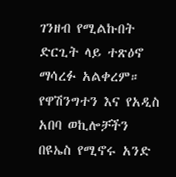ገንዘብ የሚልኩበት ድርጊት ላይ ተጽዕኖ ማሳረፉ አልቀረም። የዋሽንግተን እና የአዲስ አበባ ወኪሎቻችን በዩኤስ የሚኖሩ አንድ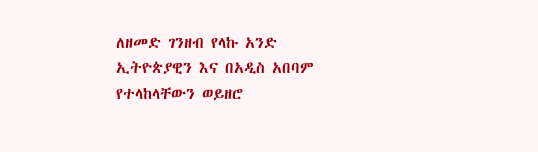ለዘመድ ገንዘብ የላኩ አንድ ኢትዮጵያዊን እና በአዲስ አበባም የተላከላቸውን ወይዘሮ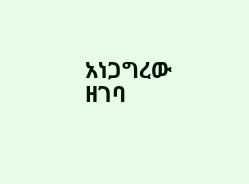አነጋግረው ዘገባ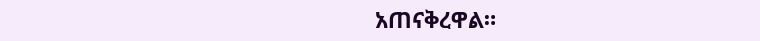አጠናቅረዋል።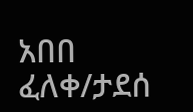አበበ ፈለቀ/ታደሰ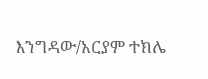እንግዳው/አርያም ተክሌ